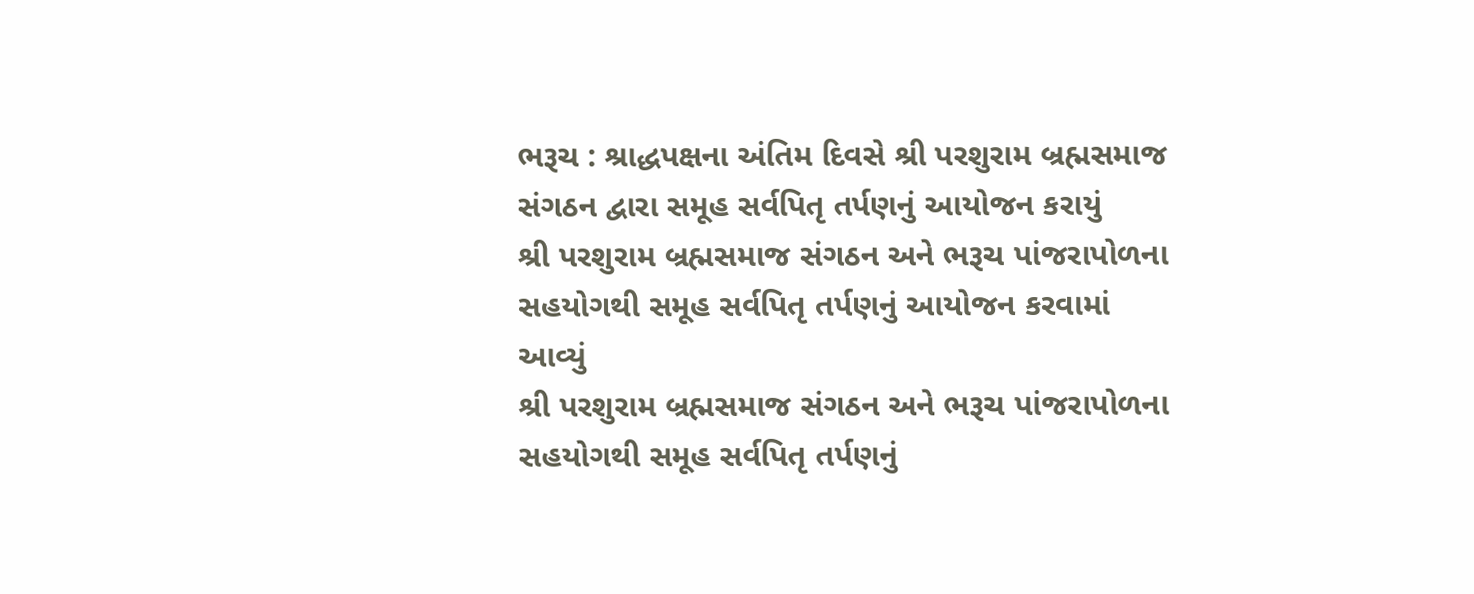ભરૂચ : શ્રાદ્ધપક્ષના અંતિમ દિવસે શ્રી પરશુરામ બ્રહ્મસમાજ સંગઠન દ્વારા સમૂહ સર્વપિતૃ તર્પણનું આયોજન કરાયું
શ્રી પરશુરામ બ્રહ્મસમાજ સંગઠન અને ભરૂચ પાંજરાપોળના સહયોગથી સમૂહ સર્વપિતૃ તર્પણનું આયોજન કરવામાં આવ્યું
શ્રી પરશુરામ બ્રહ્મસમાજ સંગઠન અને ભરૂચ પાંજરાપોળના સહયોગથી સમૂહ સર્વપિતૃ તર્પણનું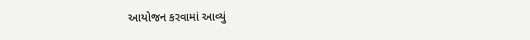આયોજન કરવામાં આવ્યું